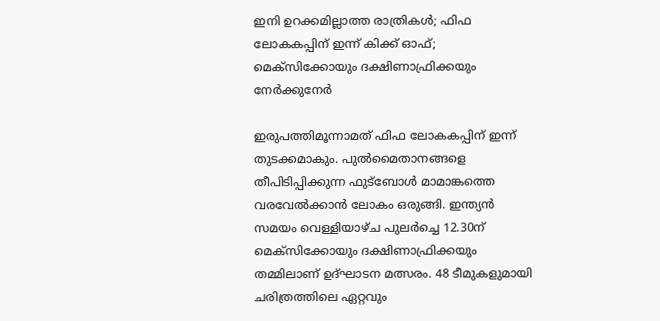ഇനി ഉറക്കമില്ലാത്ത രാത്രികള്‍; ഫിഫ ലോകകപ്പിന് ഇന്ന് കിക്ക് ഓഫ്; മെക്‌സിക്കോയും ദക്ഷിണാഫ്രിക്കയും നേര്‍ക്കുനേര്‍

ഇരുപത്തിമൂന്നാമത് ഫിഫ ലോകകപ്പിന് ഇന്ന് തുടക്കമാകും. പുല്‍മൈതാനങ്ങളെ തീപിടിപ്പിക്കുന്ന ഫുട്‌ബോള്‍ മാമാങ്കത്തെ വരവേല്‍ക്കാന്‍ ലോകം ഒരുങ്ങി. ഇന്ത്യന്‍ സമയം വെള്ളിയാഴ്ച പുലര്‍ച്ചെ 12.30ന് മെക്സിക്കോയും ദക്ഷിണാഫ്രിക്കയും തമ്മിലാണ് ഉദ്ഘാടന മത്സരം. 48 ടീമുകളുമായി ചരിത്രത്തിലെ ഏറ്റവും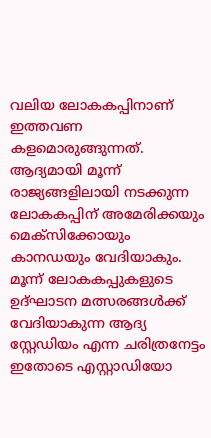വലിയ ലോകകപ്പിനാണ് ഇത്തവണ കളമൊരുങ്ങുന്നത്. ആദ്യമായി മൂന്ന് രാജ്യങ്ങളിലായി നടക്കുന്ന ലോകകപ്പിന് അമേരിക്കയും മെക്‌സിക്കോയും കാനഡയും വേദിയാകും. മൂന്ന് ലോകകപ്പുകളുടെ ഉദ്ഘാടന മത്സരങ്ങള്‍ക്ക് വേദിയാകുന്ന ആദ്യ സ്റ്റേഡിയം എന്ന ചരിത്രനേട്ടം ഇതോടെ എസ്റ്റാഡിയോ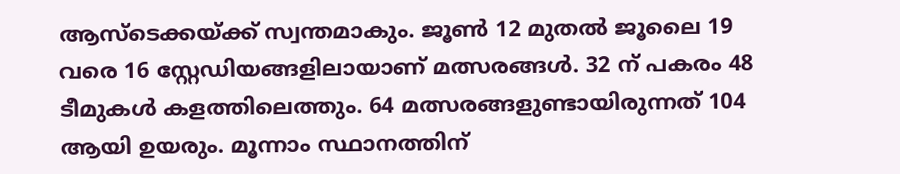ആസ്‌ടെക്കയ്ക്ക് സ്വന്തമാകും. ജൂണ്‍ 12 മുതല്‍ ജൂലൈ 19 വരെ 16 സ്റ്റേഡിയങ്ങളിലായാണ് മത്സരങ്ങള്‍. 32 ന് പകരം 48 ടീമുകള്‍ കളത്തിലെത്തും. 64 മത്സരങ്ങളുണ്ടായിരുന്നത് 104 ആയി ഉയരും. മൂന്നാം സ്ഥാനത്തിന്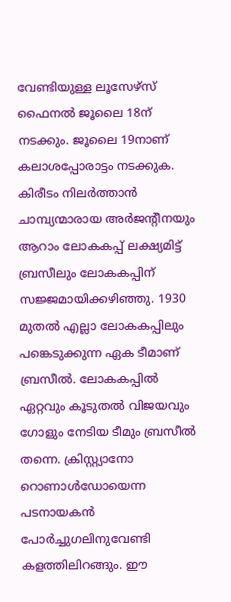വേണ്ടിയുള്ള ലൂസേഴ്‌സ് ഫൈനല്‍ ജൂലൈ 18ന് നടക്കും. ജൂലൈ 19നാണ് കലാശപ്പോരാട്ടം നടക്കുക.
കിരീടം നിലര്‍ത്താന്‍ ചാമ്പ്യന്മാരായ അര്‍ജന്റീനയും ആറാം ലോകകപ്പ് ലക്ഷ്യമിട്ട് ബ്രസീലും ലോകകപ്പിന് സജ്ജമായിക്കഴിഞ്ഞു. 1930 മുതല്‍ എല്ലാ ലോകകപ്പിലും പങ്കെടുക്കുന്ന ഏക ടീമാണ് ബ്രസീല്‍. ലോകകപ്പില്‍ ഏറ്റവും കൂടുതല്‍ വിജയവും ഗോളും നേടിയ ടീമും ബ്രസീല്‍ തന്നെ. ക്രിസ്റ്റ്യാനോ റൊണാള്‍ഡോയെന്ന പടനായകന്‍ പോര്‍ച്ചുഗലിനുവേണ്ടി കളത്തിലിറങ്ങും. ഈ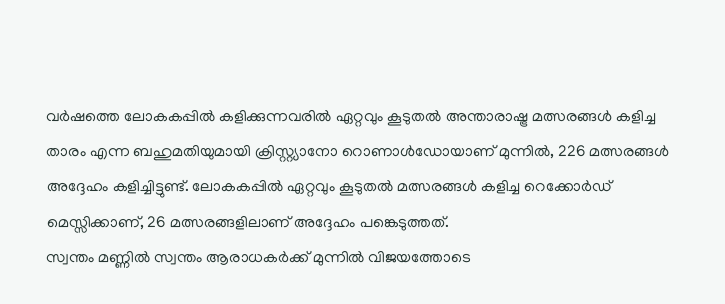വര്‍ഷത്തെ ലോകകപ്പില്‍ കളിക്കുന്നവരില്‍ ഏറ്റവും കൂടുതല്‍ അന്താരാഷ്ട്ര മത്സരങ്ങള്‍ കളിച്ച താരം എന്ന ബഹുമതിയുമായി ക്രിസ്റ്റ്യാനോ റൊണാള്‍ഡോയാണ് മുന്നില്‍, 226 മത്സരങ്ങള്‍ അദ്ദേഹം കളിച്ചിട്ടുണ്ട്. ലോകകപ്പില്‍ ഏറ്റവും കൂടുതല്‍ മത്സരങ്ങള്‍ കളിച്ച റെക്കോര്‍ഡ് മെസ്സിക്കാണ്, 26 മത്സരങ്ങളിലാണ് അദ്ദേഹം പങ്കെടുത്തത്.
സ്വന്തം മണ്ണില്‍ സ്വന്തം ആരാധകര്‍ക്ക് മുന്നില്‍ വിജയത്തോടെ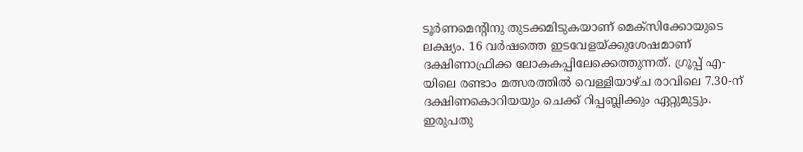ടൂര്‍ണമെന്റിനു തുടക്കമിടുകയാണ് മെക്‌സിക്കോയുടെ ലക്ഷ്യം. 16 വര്‍ഷത്തെ ഇടവേളയ്ക്കുശേഷമാണ് ദക്ഷിണാഫ്രിക്ക ലോകകപ്പിലേക്കെത്തുന്നത്. ഗ്രൂപ്പ് എ-യിലെ രണ്ടാം മത്സരത്തില്‍ വെള്ളിയാഴ്ച രാവിലെ 7.30-ന് ദക്ഷിണകൊറിയയും ചെക്ക് റിപ്പബ്ലിക്കും ഏറ്റുമുട്ടും. ഇരുപതു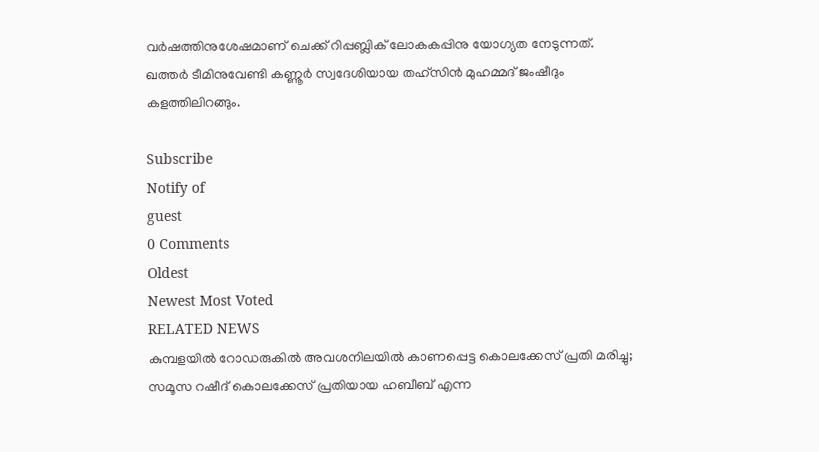വര്‍ഷത്തിനുശേഷമാണ് ചെക്ക് റിപ്പബ്ലിക് ലോകകപ്പിനു യോഗ്യത നേടുന്നത്. ഖത്തര്‍ ടീമിനുവേണ്ടി കണ്ണൂര്‍ സ്വദേശിയായ തഹ്‌സിന്‍ മുഹമ്മദ് ജംഷീദും കളത്തിലിറങ്ങും.

Subscribe
Notify of
guest
0 Comments
Oldest
Newest Most Voted
RELATED NEWS
കുമ്പളയില്‍ റോഡരുകില്‍ അവശനിലയില്‍ കാണപ്പെട്ട കൊലക്കേസ് പ്രതി മരിച്ചു; സമൂസ റഷീദ് കൊലക്കേസ് പ്രതിയായ ഹബീബ് എന്ന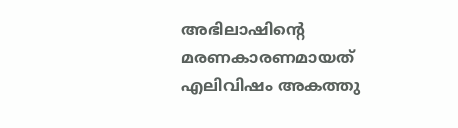അഭിലാഷിന്റെ മരണകാരണമായത് എലിവിഷം അകത്തു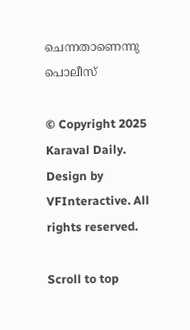ചെന്നതാണെന്നു പൊലീസ്

© Copyright 2025 Karaval Daily. Design by VFInteractive. All rights reserved.

Scroll to top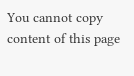You cannot copy content of this page